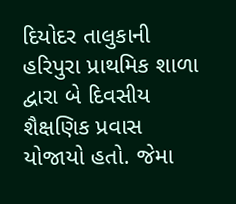દિયોદર તાલુકાની હરિપુરા પ્રાથમિક શાળા દ્વારા બે દિવસીય શૈક્ષણિક પ્રવાસ યોજાયો હતો. જેમા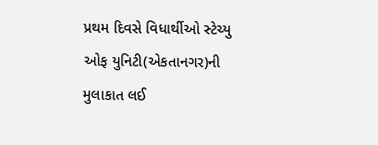પ્રથમ દિવસે વિધાર્થીઓ સ્ટેચ્યુ ઓફ યુનિટી(એકતાનગર)ની મુલાકાત લઈ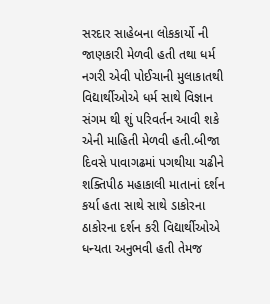સરદાર સાહેબના લોકકાર્યો ની જાણકારી મેળવી હતી તથા ધર્મ નગરી એવી પોઈચાની મુલાકાતથી વિદ્યાર્થીઓએ ધર્મ સાથે વિજ્ઞાન સંગમ થી શું પરિવર્તન આવી શકે એની માહિતી મેળવી હતી.બીજા દિવસે પાવાગઢમાં પગથીયા ચઢીને શક્તિપીઠ મહાકાલી માતાનાં દર્શન કર્યા હતા સાથે સાથે ડાકોરના ઠાકોરના દર્શન કરી વિદ્યાર્થીઓએ ધન્યતા અનુભવી હતી તેમજ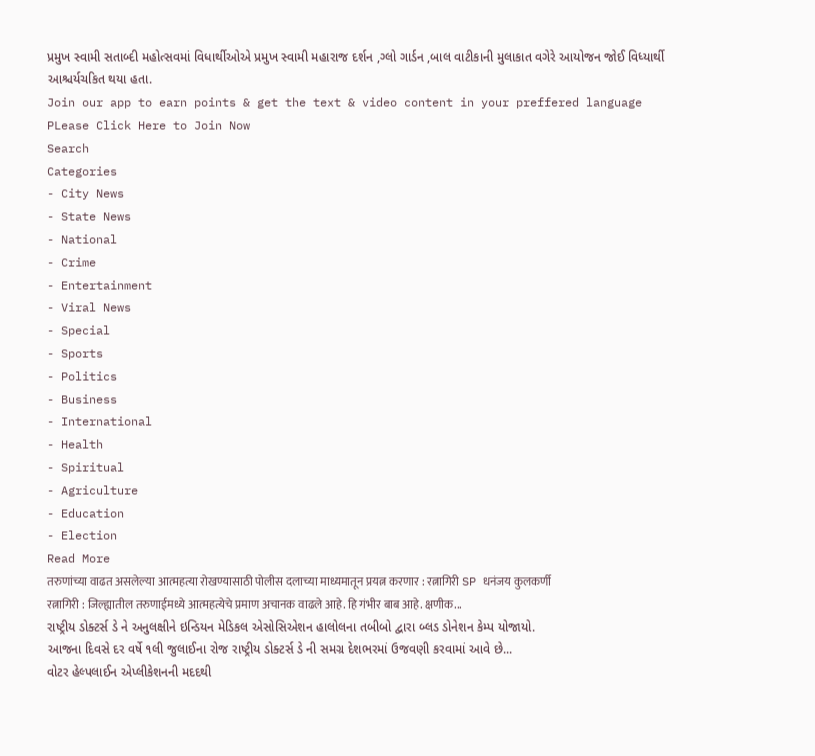પ્રમુખ સ્વામી સતાબ્દી મહોત્સવમાં વિધાર્થીઓએ પ્રમુખ સ્વામી મહારાજ દર્શન ,ગ્લો ગાર્ડન ,બાલ વાટીકાની મુલાકાત વગેરે આયોજન જોઈ વિધ્યાર્થી આશ્ચર્યચકિત થયા હતા.
Join our app to earn points & get the text & video content in your preffered language
PLease Click Here to Join Now
Search
Categories
- City News
- State News
- National
- Crime
- Entertainment
- Viral News
- Special
- Sports
- Politics
- Business
- International
- Health
- Spiritual
- Agriculture
- Education
- Election
Read More
तरुणांच्या वाढत असलेल्या आत्महत्या रोखण्यासाठी पोलीस दलाच्या माध्यमातून प्रयत्न करणार : रत्नागिरी SP धनंजय कुलकर्णी
रत्नागिरी : जिल्ह्यातील तरुणाईमध्ये आत्महत्येचे प्रमाण अचानक वाढले आहे. हि गंभीर बाब आहे. क्षणीक...
રાષ્ટ્રીય ડોક્ટર્સ ડે ને અનુલક્ષીને ઇન્ડિયન મેડિકલ એસોસિએશન હાલોલના તબીબો દ્વારા બ્લડ ડોનેશન કેમ્પ યોજાયો.
આજના દિવસે દર વર્ષે ૧લી જુલાઈના રોજ રાષ્ટ્રીય ડોક્ટર્સ ડે ની સમગ્ર દેશભરમાં ઉજવણી કરવામાં આવે છે...
વોટર હેલ્પલાઈન એપ્લીકેશનની મદદથી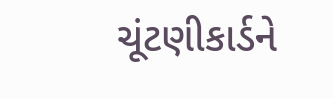ચૂંટણીકાર્ડને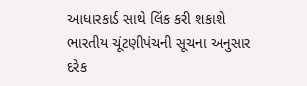આધારકાર્ડ સાથે લિંક કરી શકાશે
ભારતીય ચૂંટણીપંચની સૂચના અનુસાર દરેક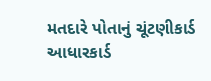મતદારે પોતાનું ચૂંટણીકાર્ડ આધારકાર્ડ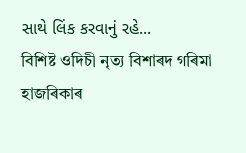સાથે લિંક કરવાનું રહે...
বিশিষ্ট ওদিচী নৃত্য বিশাৰদ গৰিমা হাজৰিকাৰ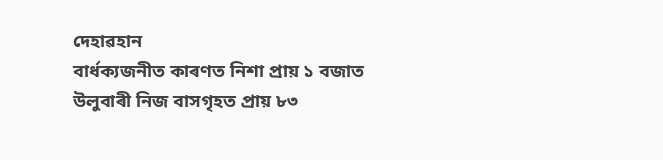দেহাৱহান
বাৰ্ধক্যজনীত কাৰণত নিশা প্ৰায় ১ বজাত উলুবাৰী নিজ বাসগৃহত প্ৰায় ৮৩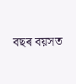বছৰ বয়সত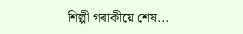শিল্পী গৰাকীয়ে শেষ...